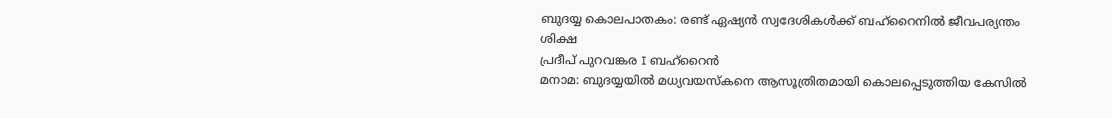ബുദയ്യ കൊലപാതകം: രണ്ട് ഏഷ്യൻ സ്വദേശികൾക്ക് ബഹ്റൈനിൽ ജീവപര്യന്തം ശിക്ഷ
പ്രദീപ് പുറവങ്കര I ബഹ്റൈൻ
മനാമ: ബുദയ്യയിൽ മധ്യവയസ്കനെ ആസൂത്രിതമായി കൊലപ്പെടുത്തിയ കേസിൽ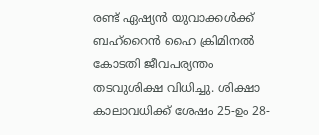രണ്ട് ഏഷ്യൻ യുവാക്കൾക്ക് ബഹ്റൈൻ ഹൈ ക്രിമിനൽ കോടതി ജീവപര്യന്തം തടവുശിക്ഷ വിധിച്ചു. ശിക്ഷാ കാലാവധിക്ക് ശേഷം 25-ഉം 28-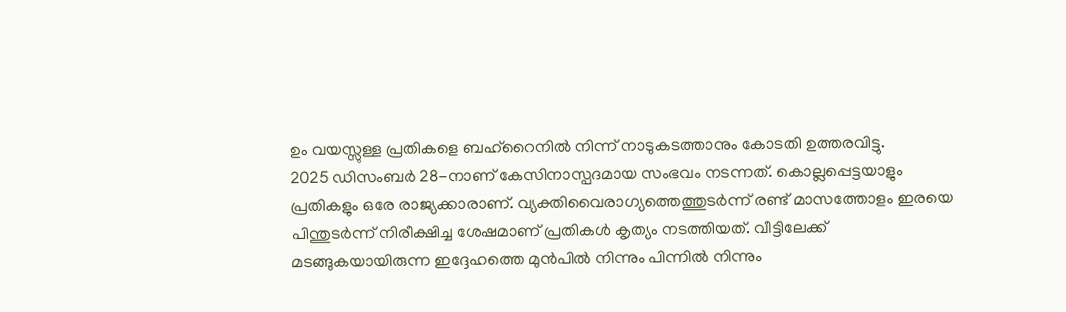ഉം വയസ്സുള്ള പ്രതികളെ ബഹ്റൈനിൽ നിന്ന് നാടുകടത്താനും കോടതി ഉത്തരവിട്ടു.
2025 ഡിസംബർ 28-നാണ് കേസിനാസ്പദമായ സംഭവം നടന്നത്. കൊല്ലപ്പെട്ടയാളും പ്രതികളും ഒരേ രാജ്യക്കാരാണ്. വ്യക്തിവൈരാഗ്യത്തെത്തുടർന്ന് രണ്ട് മാസത്തോളം ഇരയെ പിന്തുടർന്ന് നിരീക്ഷിച്ച ശേഷമാണ് പ്രതികൾ കൃത്യം നടത്തിയത്. വീട്ടിലേക്ക് മടങ്ങുകയായിരുന്ന ഇദ്ദേഹത്തെ മുൻപിൽ നിന്നും പിന്നിൽ നിന്നും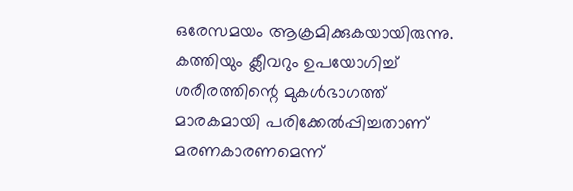ഒരേസമയം ആക്രമിക്കുകയായിരുന്നു. കത്തിയും ക്ലീവറും ഉപയോഗിച്ച് ശരീരത്തിന്റെ മുകൾഭാഗത്ത് മാരകമായി പരിക്കേൽപ്പിച്ചതാണ് മരണകാരണമെന്ന്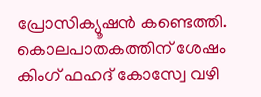പ്രോസിക്യൂഷൻ കണ്ടെത്തി.
കൊലപാതകത്തിന് ശേഷം കിംഗ് ഫഹദ് കോസ്വേ വഴി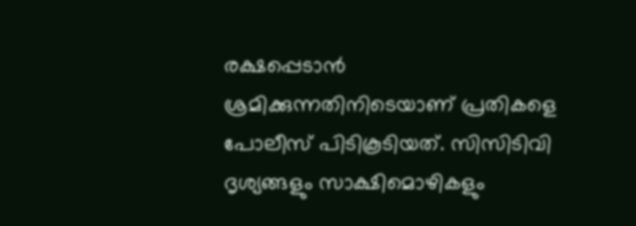രക്ഷപ്പെടാൻ ശ്രമിക്കുന്നതിനിടെയാണ് പ്രതികളെ പോലീസ് പിടികൂടിയത്. സിസിടിവി ദൃശ്യങ്ങളും സാക്ഷിമൊഴികളും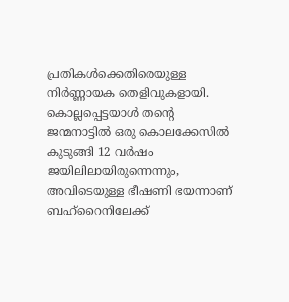പ്രതികൾക്കെതിരെയുള്ള നിർണ്ണായക തെളിവുകളായി. കൊല്ലപ്പെട്ടയാൾ തന്റെ ജന്മനാട്ടിൽ ഒരു കൊലക്കേസിൽ കുടുങ്ങി 12 വർഷം ജയിലിലായിരുന്നെന്നും, അവിടെയുള്ള ഭീഷണി ഭയന്നാണ് ബഹ്റൈനിലേക്ക്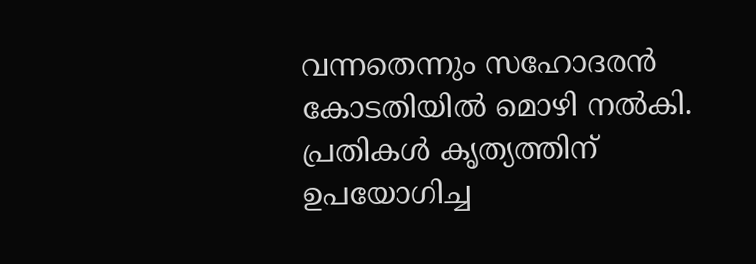വന്നതെന്നും സഹോദരൻ കോടതിയിൽ മൊഴി നൽകി. പ്രതികൾ കൃത്യത്തിന് ഉപയോഗിച്ച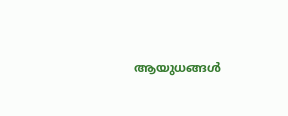ആയുധങ്ങൾ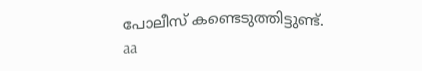പോലീസ് കണ്ടെടുത്തിട്ടുണ്ട്.
aa